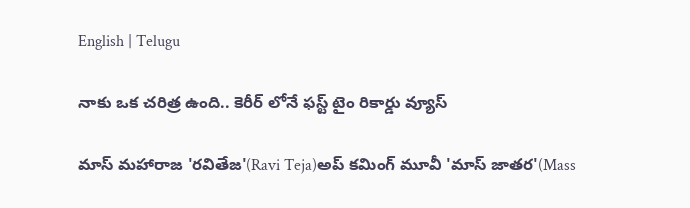English | Telugu

నాకు ఒక చరిత్ర ఉంది.. కెరీర్ లోనే ఫస్ట్ టైం రికార్డు వ్యూస్

మాస్ మహారాజ 'రవితేజ'(Ravi Teja)అప్ కమింగ్ మూవీ 'మాస్ జాతర'(Mass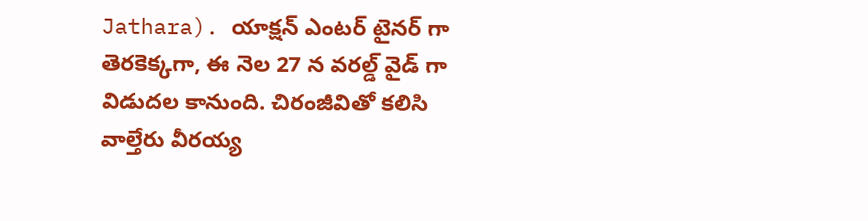Jathara). యాక్షన్ ఎంటర్ టైనర్ గా తెరకెక్కగా, ఈ నెల 27 న వరల్డ్ వైడ్ గా విడుదల కానుంది. చిరంజీవితో కలిసి వాల్తేరు వీరయ్య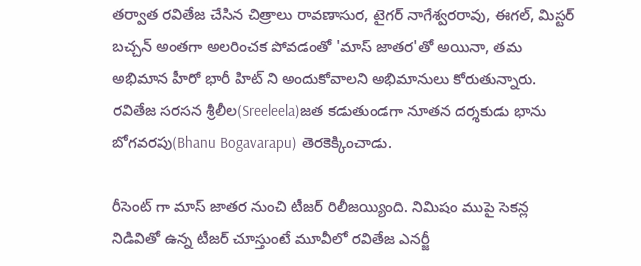తర్వాత రవితేజ చేసిన చిత్రాలు రావణాసుర, టైగర్ నాగేశ్వరరావు, ఈగల్, మిస్టర్ బచ్చన్ అంతగా అలరించక పోవడంతో 'మాస్ జాతర'తో అయినా, తమ అభిమాన హీరో భారీ హిట్ ని అందుకోవాలని అభిమానులు కోరుతున్నారు. రవితేజ సరసన శ్రీలీల(Sreeleela)జత కడుతుండగా నూతన దర్శకుడు భాను బోగవరపు(Bhanu Bogavarapu) తెరకెక్కించాడు.

రీసెంట్ గా మాస్ జాతర నుంచి టీజర్ రిలీజయ్యింది. నిమిషం ముపై సెకన్ల నిడివితో ఉన్న టీజర్ చూస్తుంటే మూవీలో రవితేజ ఎనర్జీ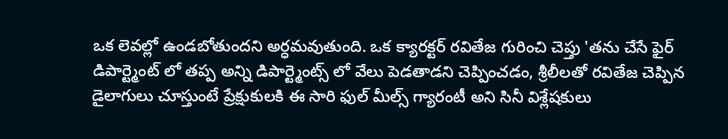ఒక లెవల్లో ఉండబోతుందని అర్ధమవుతుంది. ఒక క్యారక్టర్ రవితేజ గురించి చెప్తు 'తను చేసే ఫైర్ డిపార్ట్మెంట్ లో తప్ప అన్ని డిపార్ట్మెంట్స్ లో వేలు పెడతాడని చెప్పించడం, శ్రీలీలతో రవితేజ చెప్పిన డైలాగులు చూస్తుంటే ప్రేక్షుకులకి ఈ సారి ఫుల్ మీల్స్ గ్యారంటీ అని సినీ విశ్లేషకులు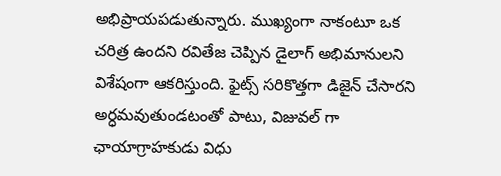అభిప్రాయపడుతున్నారు. ముఖ్యంగా నాకంటూ ఒక చరిత్ర ఉందని రవితేజ చెప్పిన డైలాగ్ అభిమానులని విశేషంగా ఆకరిస్తుంది. ఫైట్స్ సరికొత్తగా డిజైన్ చేసారని అర్ధమవుతుండటంతో పాటు, విజువల్ గా ఛాయాగ్రాహకుడు విధు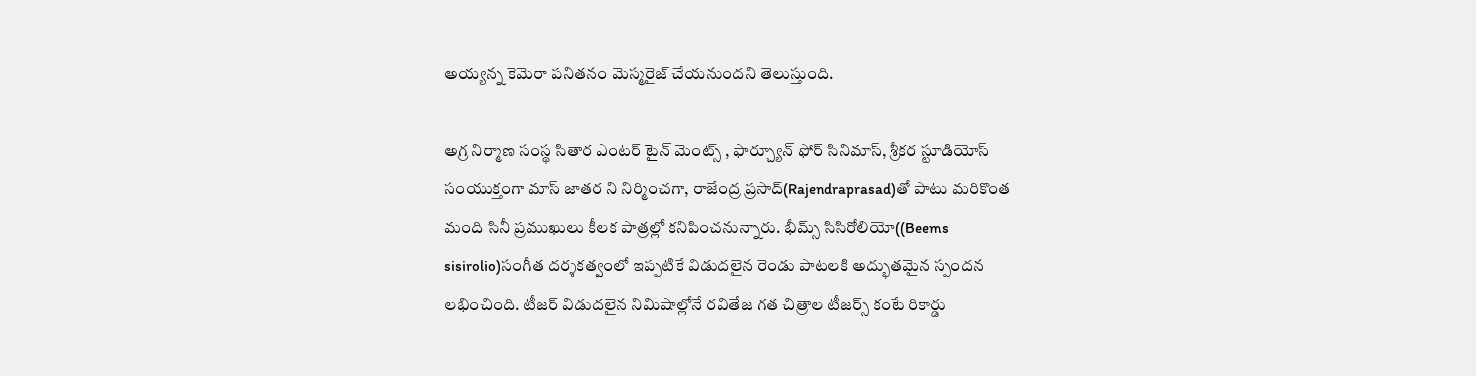అయ్యన్న కెమెరా పనితనం మెస్మరైజ్ చేయనుందని తెలుస్తుంది.

అగ్ర నిర్మాణ సంస్థ సితార ఎంటర్ టైన్ మెంట్స్ , ఫార్చ్యూన్ ఫోర్ సినిమాస్, శ్రీకర స్టూడియోస్ సంయుక్తంగా మాస్ జాతర ని నిర్మించగా, రాజేంద్ర ప్రసాద్(Rajendraprasad)తో పాటు మరికొంత మంది సినీ ప్రముఖులు కీలక పాత్రల్లో కనిపించనున్నారు. భీమ్స్ సిసిరోలియో((Beems sisirolio)సంగీత దర్శకత్వంలో ఇప్పటికే విడుదలైన రెండు పాటలకి అద్భుతమైన స్పందన లభించింది. టీజర్ విడుదలైన నిమిషాల్లోనే రవితేజ గత చిత్రాల టీజర్స్ కంటే రికార్డు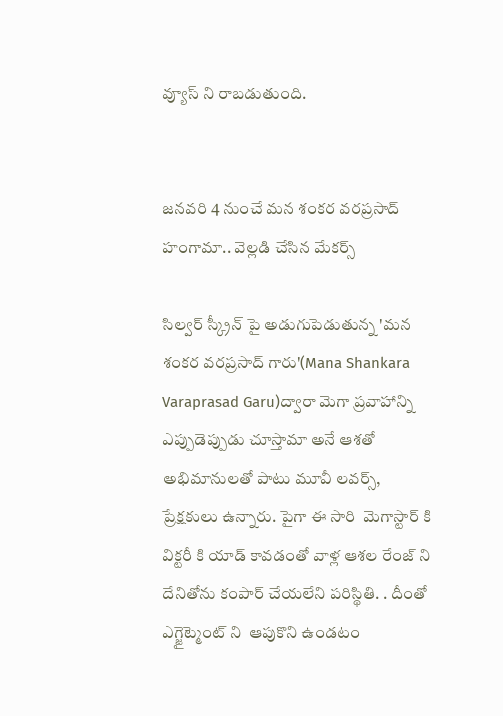వ్యూస్ ని రాబడుతుంది.


జనవరి 4 నుంచే మన శంకర వరప్రసాద్ హంగామా.. వెల్లడి చేసిన మేకర్స్

సిల్వర్ స్క్రీన్ పై అడుగుపెడుతున్న 'మన శంకర వరప్రసాద్ గారు'(Mana Shankara Varaprasad Garu)ద్వారా మెగా ప్రవాహాన్ని ఎప్పుడెప్పుడు చూస్తామా అనే ఆశతో అభిమానులతో పాటు మూవీ లవర్స్, ప్రేక్షకులు ఉన్నారు. పైగా ఈ సారి  మెగాస్టార్ కి విక్టరీ కి యాడ్ కావడంతో వాళ్ల ఆశల రేంజ్ ని దేనితోను కంపార్ చేయలేని పరిస్థితి. . దీంతో ఎగ్జైట్మెంట్ ని  ఆపుకొని ఉండటం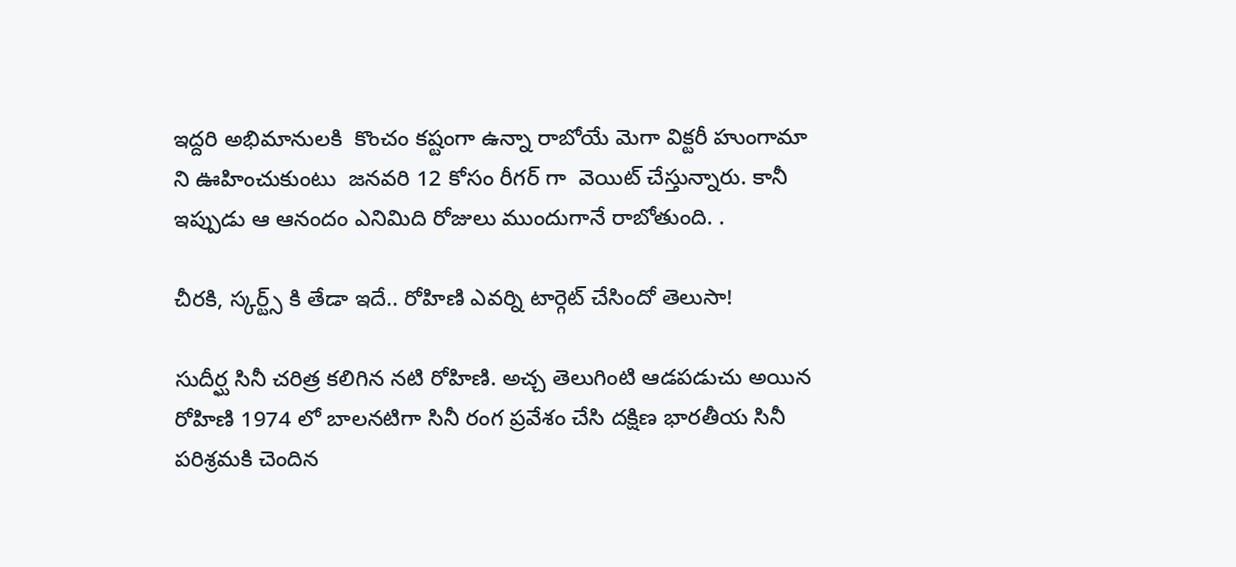ఇద్దరి అభిమానులకి  కొంచం కష్టంగా ఉన్నా రాబోయే మెగా విక్టరీ హుంగామా ని ఊహించుకుంటు  జనవరి 12 కోసం రీగర్ గా  వెయిట్ చేస్తున్నారు. కానీ ఇప్పుడు ఆ ఆనందం ఎనిమిది రోజులు ముందుగానే రాబోతుంది. .

చీరకి, స్కర్ట్స్ కి తేడా ఇదే.. రోహిణి ఎవర్ని టార్గెట్ చేసిందో తెలుసా!

సుదీర్ఘ సినీ చరిత్ర కలిగిన నటి రోహిణి. అచ్చ తెలుగింటి ఆడపడుచు అయిన రోహిణి 1974 లో బాలనటిగా సినీ రంగ ప్రవేశం చేసి దక్షిణ భారతీయ సినీ పరిశ్రమకి చెందిన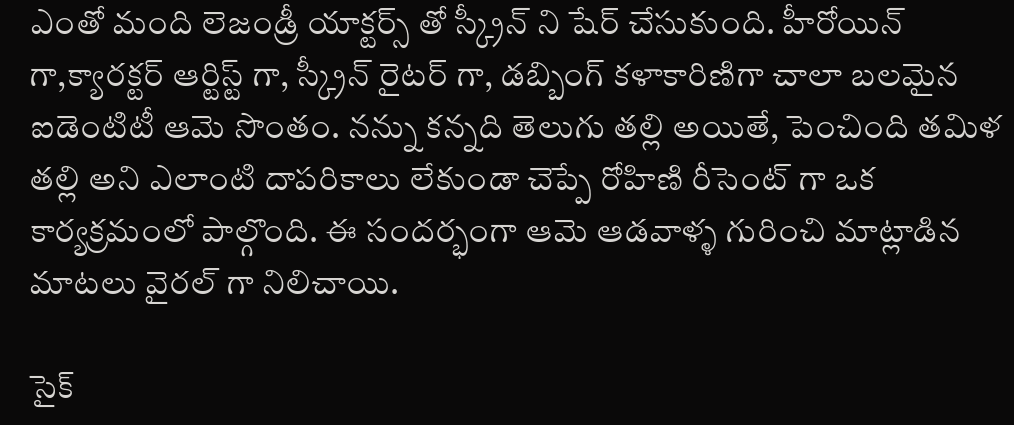ఎంతో మంది లెజండ్రీ యాక్టర్స్ తో స్క్రీన్ ని షేర్ చేసుకుంది. హీరోయిన్ గా,క్యారక్టర్ ఆర్టిస్ట్ గా, స్క్రీన్ రైటర్ గా, డబ్బింగ్ కళాకారిణిగా చాలా బలమైన ఐడెంటిటీ ఆమె సొంతం. నన్ను కన్నది తెలుగు తల్లి అయితే, పెంచింది తమిళ తల్లి అని ఎలాంటి దాపరికాలు లేకుండా చెప్పే రోహిణి రీసెంట్ గా ఒక కార్యక్రమంలో పాల్గొంది. ఈ సందర్భంగా ఆమె ఆడవాళ్ళ గురించి మాట్లాడిన మాటలు వైరల్ గా నిలిచాయి.

సైక్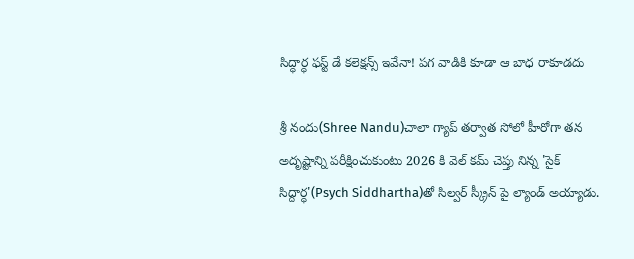సిద్ధార్ధ ఫస్ట్ డే కలెక్షన్స్ ఇవేనా! పగ వాడికి కూడా ఆ బాధ రాకూడదు

శ్రీ నందు(Shree Nandu)చాలా గ్యాప్ తర్వాత సోలో హీరోగా తన అదృష్టాన్ని పరీక్షించుకుంటు 2026 కి వెల్ కమ్ చెప్తు నిన్న 'సైక్ సిద్దార్ధ'(Psych Siddhartha)తో సిల్వర్ స్క్రీన్ పై ల్యాండ్ అయ్యాడు.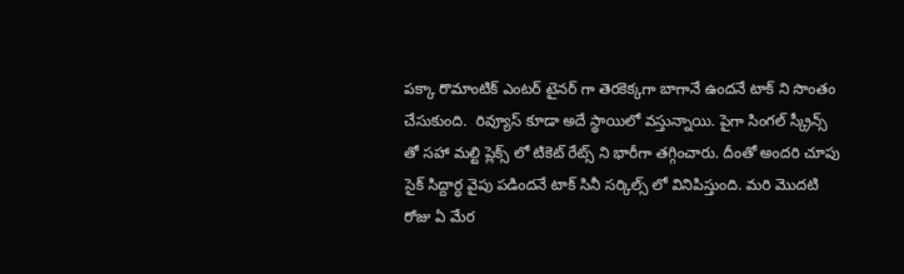పక్కా రొమాంటిక్ ఎంటర్ టైనర్ గా తెరకెక్కగా బాగానే ఉందనే టాక్ ని సొంతం చేసుకుంది.  రివ్యూస్ కూడా అదే స్థాయిలో వస్తున్నాయి. పైగా సింగల్ స్క్రీన్స్ తో సహా మల్టి ప్లెక్స్ లో టికెట్ రేట్స్ ని భారీగా తగ్గించారు. దీంతో అందరి చూపు సైక్ సిద్దార్ధ వైపు పడిందనే టాక్ సినీ సర్కిల్స్ లో వినిపిస్తుంది. మరి మొదటి రోజు ఏ మేర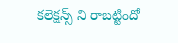కలెక్షన్స్ ని రాబట్టిందో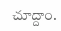చూద్దాం.